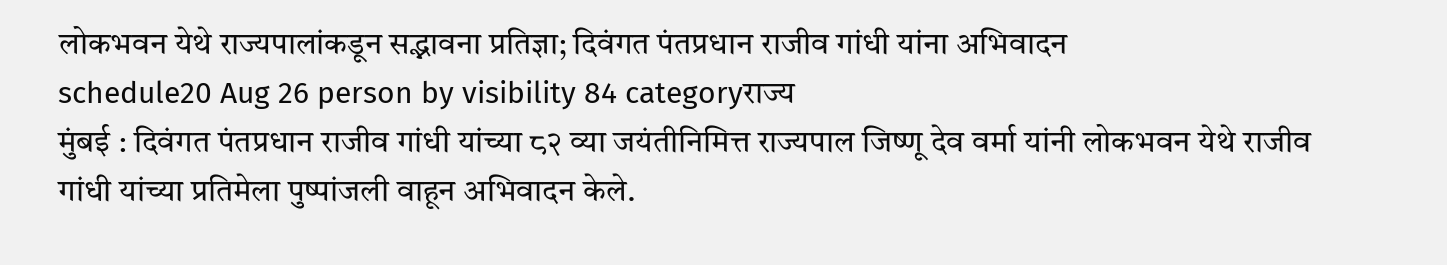लोकभवन येथे राज्यपालांकडून सद्भावना प्रतिज्ञा; दिवंगत पंतप्रधान राजीव गांधी यांना अभिवादन
schedule20 Aug 26 person by visibility 84 categoryराज्य
मुंबई : दिवंगत पंतप्रधान राजीव गांधी यांच्या ८२ व्या जयंतीनिमित्त राज्यपाल जिष्णू देव वर्मा यांनी लोकभवन येथे राजीव गांधी यांच्या प्रतिमेला पुष्पांजली वाहून अभिवादन केले.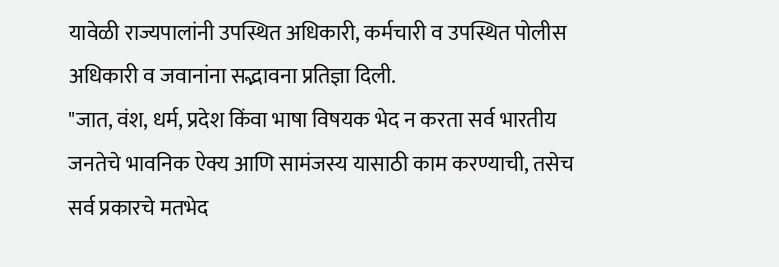यावेळी राज्यपालांनी उपस्थित अधिकारी, कर्मचारी व उपस्थित पोलीस अधिकारी व जवानांना सद्भावना प्रतिज्ञा दिली.
"जात, वंश, धर्म, प्रदेश किंवा भाषा विषयक भेद न करता सर्व भारतीय जनतेचे भावनिक ऐक्य आणि सामंजस्य यासाठी काम करण्याची, तसेच सर्व प्रकारचे मतभेद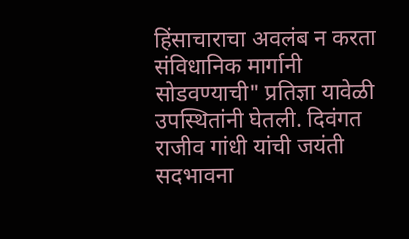हिंसाचाराचा अवलंब न करता संविधानिक मार्गानी सोडवण्याची" प्रतिज्ञा यावेळी उपस्थितांनी घेतली. दिवंगत राजीव गांधी यांची जयंती सदभावना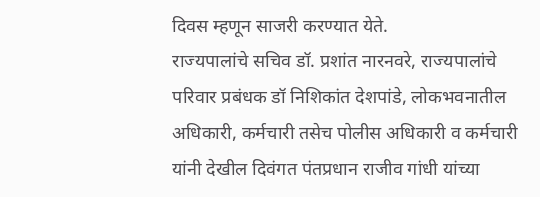दिवस म्हणून साजरी करण्यात येते.
राज्यपालांचे सचिव डॉ. प्रशांत नारनवरे, राज्यपालांचे परिवार प्रबंधक डॉ निशिकांत देशपांडे, लोकभवनातील अधिकारी, कर्मचारी तसेच पोलीस अधिकारी व कर्मचारी यांनी देखील दिवंगत पंतप्रधान राजीव गांधी यांच्या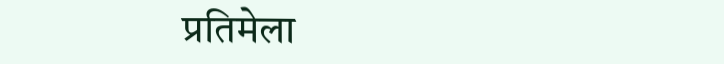प्रतिमेला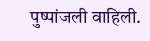पुष्पांजली वाहिली.